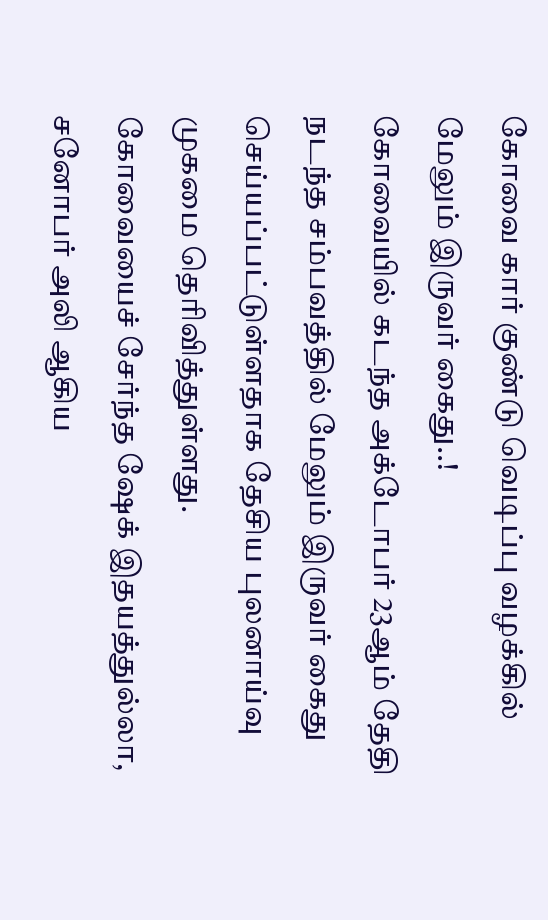கோவை கார் குண்டு வெடிப்பு வழக்கில் மேலும் இருவர் கைது..!
கோவையில் கடந்த அக்டோபர் 23ஆம் தேதி நடந்த சம்பவத்தில் மேலும் இருவர் கைது செய்யப்பட்டுள்ளதாக தேசிய புலனாய்வு முகமை தெரிவித்துள்ளது.
கோவையைச் சேர்ந்த ஷேக் இதயத்துல்லா, சனோபர் அலி ஆகிய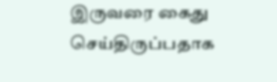இருவரை கைது செய்திருப்பதாக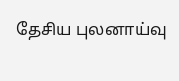தேசிய புலனாய்வு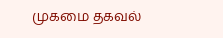முகமை தகவல்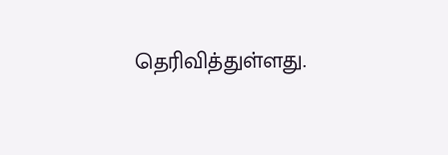தெரிவித்துள்ளது.